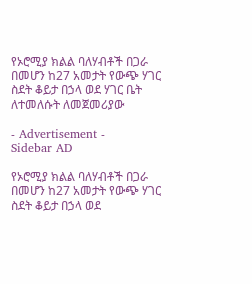የኦሮሚያ ክልል ባለሃብቶች በጋራ በመሆን ከ27 አመታት የውጭ ሃገር ስደት ቆይታ በኃላ ወደ ሃገር ቤት ለተመለሱት ለመጀመሪያው

- Advertisement -
Sidebar AD

የኦሮሚያ ክልል ባለሃብቶች በጋራ በመሆን ከ27 አመታት የውጭ ሃገር ስደት ቆይታ በኃላ ወደ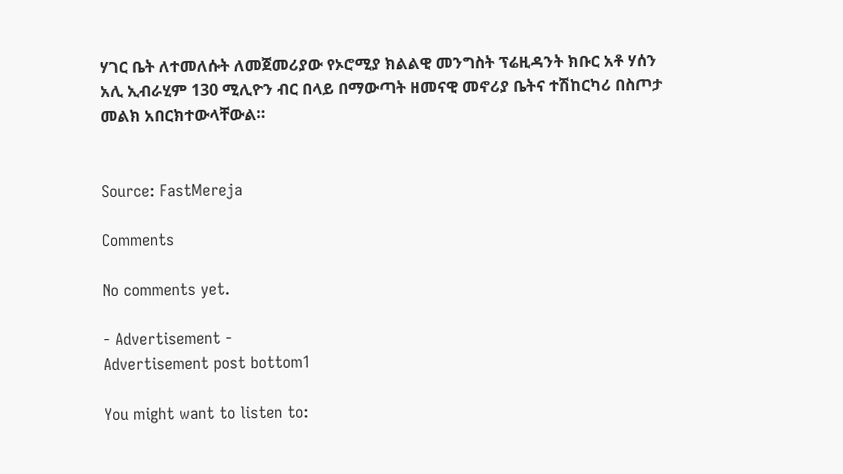ሃገር ቤት ለተመለሱት ለመጀመሪያው የኦሮሚያ ክልልዊ መንግስት ፕሬዚዳንት ክቡር አቶ ሃሰን አሊ ኢብራሂም 130 ሚሊዮን ብር በላይ በማውጣት ዘመናዊ መኖሪያ ቤትና ተሽከርካሪ በስጦታ መልክ አበርክተውላቸውል።


Source: FastMereja

Comments

No comments yet.

- Advertisement -
Advertisement post bottom1

You might want to listen to: